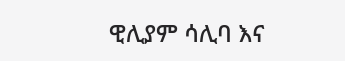ዊሊያም ሳሊባ እና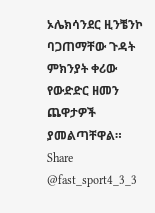ኦሌክሳንደር ዚንቼንኮ ባጋጠማቸው ጉዳት ምክንያት ቀሪው የውድድር ዘመን ጨዋታዎች ያመልጣቸዋል። Share @fast_sport4_3_3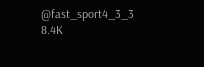@fast_sport4_3_3 8.4K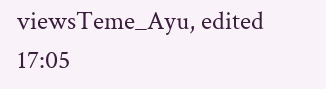viewsTeme_Ayu, edited 17:05